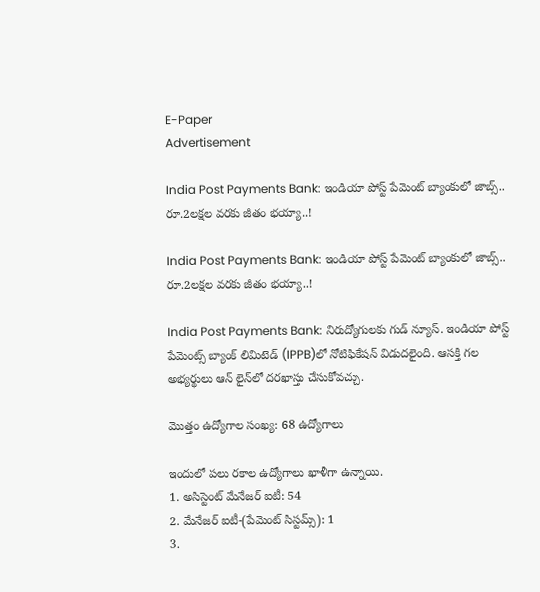E-Paper
Advertisement

India Post Payments Bank: ఇండియా పోస్ట్ పేమెంట్ బ్యాంకులో జాబ్స్.. రూ.2లక్షల వరకు జీతం భయ్యా..!

India Post Payments Bank: ఇండియా పోస్ట్ పేమెంట్ బ్యాంకులో జాబ్స్.. రూ.2లక్షల వరకు జీతం భయ్యా..!

India Post Payments Bank: నిరుద్యోగులకు గుడ్ న్యూస్. ఇండియా పోస్ట్ పేమెంట్స్ బ్యాంక్ లిమిటెడ్ (IPPB)లో నోటిఫికేషన్ విడుదలైంది. ఆసక్తి గల అభ్యర్థులు ఆన్ లైన్‌లో దరఖాస్తు చేసుకోవచ్చు.

మొత్తం ఉద్యోగాల సంఖ్య: 68 ఉద్యోగాలు

ఇందులో పలు రకాల ఉద్యోగాలు ఖాళీగా ఉన్నాయి.
1. అసిస్టెంట్ మేనేజర్ ఐటీ: 54
2. మేనేజర్ ఐటీ-(పేమెంట్ సిస్టమ్స్): 1
3.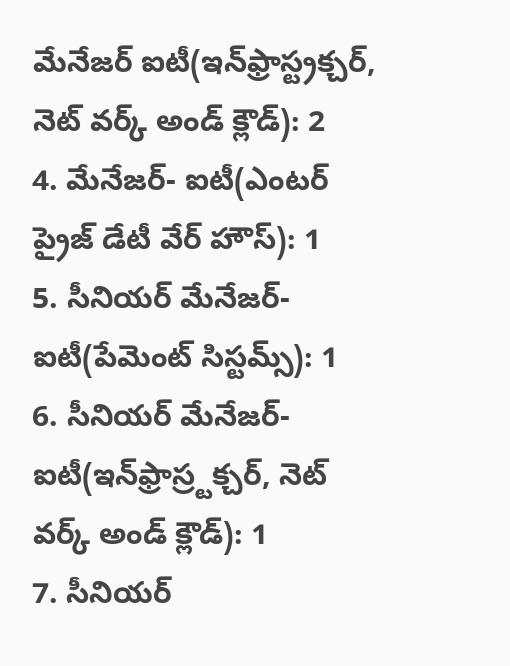మేనేజర్ ఐటీ(ఇన్‌ఫ్రాస్ట్రక్చర్, నెట్ వర్క్ అండ్ క్లౌడ్): 2
4. మేనేజర్- ఐటీ(ఎంటర్ ప్రైజ్ డేటీ వేర్ హౌస్): 1
5. సీనియర్ మేనేజర్- ఐటీ(పేమెంట్ సిస్టమ్స్): 1
6. సీనియర్ మేనేజర్- ఐటీ(ఇన్‌ఫ్రాస్ర్టక్చర్, నెట్ వర్క్ అండ్ క్లౌడ్): 1
7. సీనియర్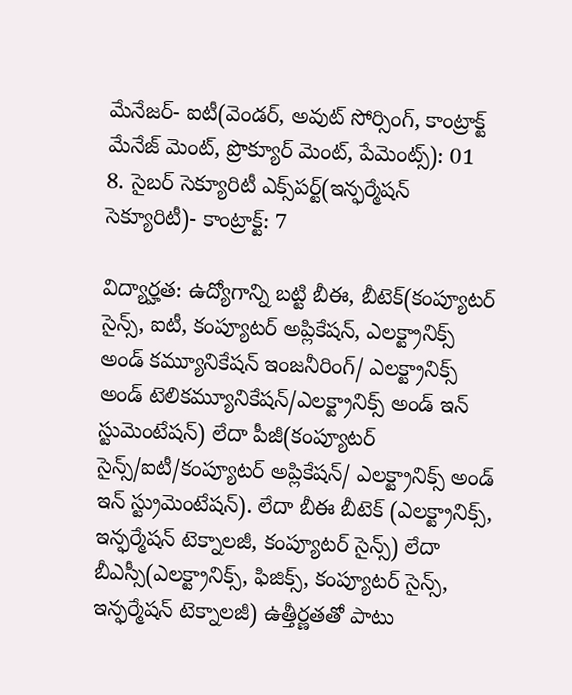మేనేజర్- ఐటీ(వెండర్, అవుట్ సోర్సింగ్, కాంట్రాక్ట్ మేనేజ్ మెంట్, ప్రొక్యూర్ మెంట్, పేమెంట్స్): 01
8. సైబర్ సెక్యూరిటీ ఎక్స్‌పర్ట్(ఇన్ఫర్మేషన్ సెక్యూరిటీ)- కాంట్రాక్ట్: 7

విద్యార్హత: ఉద్యోగాన్ని బట్టి బీఈ, బీటెక్(కంప్యూటర్ సైన్స్, ఐటీ, కంప్యూటర్ అప్లికేషన్, ఎలక్ట్రానిక్స్ అండ్ కమ్యూనికేషన్ ఇంజనీరింగ్/ ఎలక్ట్రానిక్స్ అండ్ టెలికమ్యూనికేషన్/ఎలక్ట్రానిక్స్ అండ్ ఇన్ స్టుమెంటేషన్) లేదా పీజీ(కంప్యూటర్ సైన్స్/ఐటీ/కంప్యూటర్ అప్లికేషన్/ ఎలక్ట్రానిక్స్ అండ్ ఇన్ స్ట్రుమెంటేషన్). లేదా బీఈ బీటెక్ (ఎలక్ట్రానిక్స్, ఇన్ఫర్మేషన్ టెక్నాలజీ, కంప్యూటర్ సైన్స్) లేదా బీఎస్సీ(ఎలక్ట్రానిక్స్, ఫిజిక్స్, కంప్యూటర్ సైన్స్, ఇన్ఫర్మేషన్ టెక్నాలజీ) ఉత్తీర్ణతతో పాటు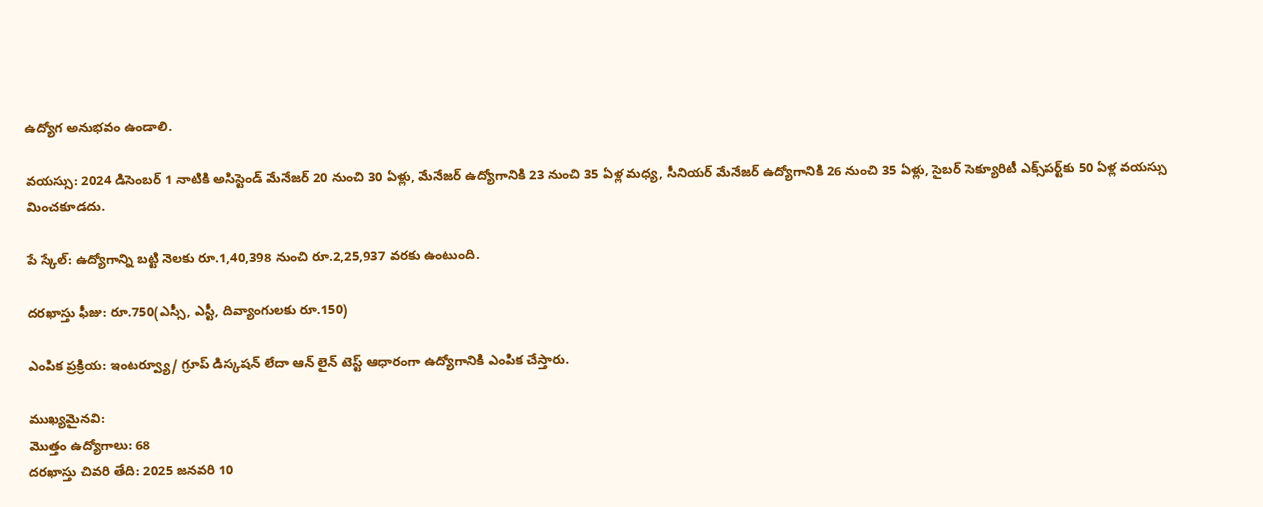ఉద్యోగ అనుభవం ఉండాలి.

వయస్సు: 2024 డిసెంబర్ 1 నాటికి అసిస్టెండ్ మేనేజర్ 20 నుంచి 30 ఏళ్లు, మేనేజర్ ఉద్యోగానికి 23 నుంచి 35 ఏళ్ల మధ్య, సీనియర్ మేనేజర్ ఉద్యోగానికి 26 నుంచి 35 ఏళ్లు, సైబర్ సెక్యూరిటీ ఎక్స్‌పర్ట్‌కు 50 ఏళ్ల వయస్సు మించకూడదు.

పే స్కేల్: ఉద్యోగాన్ని బట్టి నెలకు రూ.1,40,398 నుంచి రూ.2,25,937 వరకు ఉంటుంది.

దరఖాస్తు ఫీజు: రూ.750(ఎస్సీ, ఎస్టీ, దివ్యాంగులకు రూ.150)

ఎంపిక ప్రక్రియ: ఇంటర్వ్యూ/ గ్రూప్ డిస్కషన్ లేదా ఆన్ లైన్ టెస్ట్ ఆధారంగా ఉద్యోగానికి ఎంపిక చేస్తారు.

ముఖ్యమైనవి:
మొత్తం ఉద్యోగాలు: 68
దరఖాస్తు చివరి తేది: 2025 జనవరి 10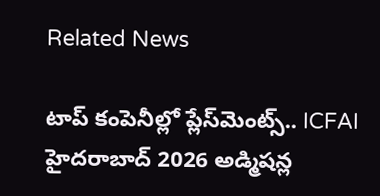Related News

టాప్ కంపెనీల్లో ప్లేస్‌మెంట్స్.. ICFAI హైదరాబాద్ 2026 అడ్మిషన్ల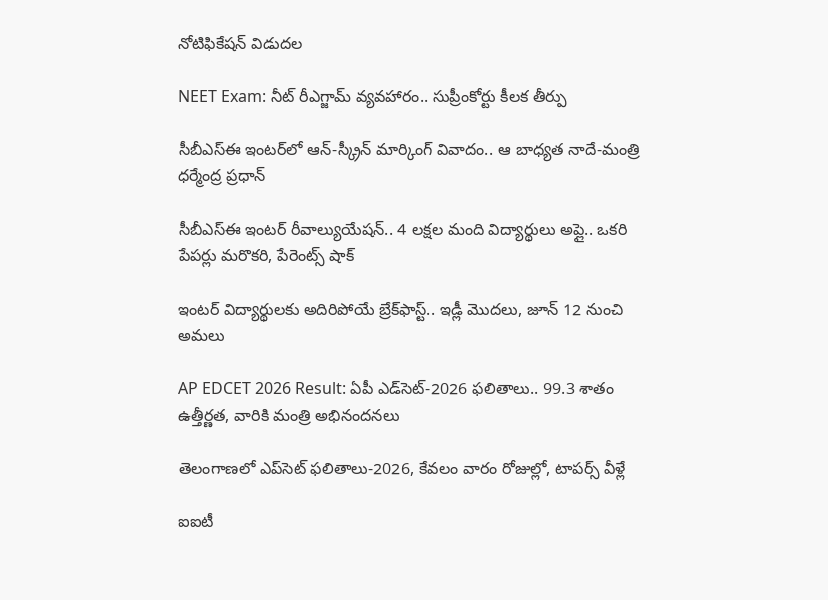నోటిఫికేషన్ విడుదల

NEET Exam: నీట్ రీఎగ్జామ్ వ్యవహారం.. సుప్రీంకోర్టు కీలక తీర్పు

సీబీఎస్ఈ ఇంటర్‌లో ఆన్-స్క్రీన్ మార్కింగ్ వివాదం.. ఆ బాధ్యత నాదే-మంత్రి ధర్మేంద్ర ప్రధాన్

సీబీఎస్ఈ ఇంటర్ రీవాల్యుయేషన్‌.. 4 లక్షల మంది విద్యార్థులు అప్లై.. ఒకరి పేపర్లు మరొకరి, పేరెంట్స్ షాక్

ఇంటర్ విద్యార్థులకు అదిరిపోయే బ్రేక్‌ఫాస్ట్.. ఇడ్లీ మొదలు, జూన్ 12 నుంచి అమలు

AP EDCET 2026 Result: ఏపీ ఎడ్‌సెట్‌-2026 ఫలితాలు.. 99.3 శాతం ఉత్తీర్ణత, వారికి మంత్రి అభినందనలు

తెలంగాణలో ఎప్‌సెట్‌ ఫలితాలు-2026, కేవలం వారం రోజుల్లో, టాపర్స్ వీళ్లే

ఐఐటీ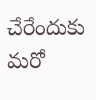చేరేందుకు మరో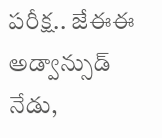పరీక్ష.. జేఈఈ అడ్వాన్సుడ్ నేడు,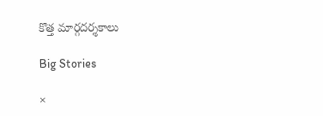కొత్త మార్గదర్శకాలు

Big Stories

×